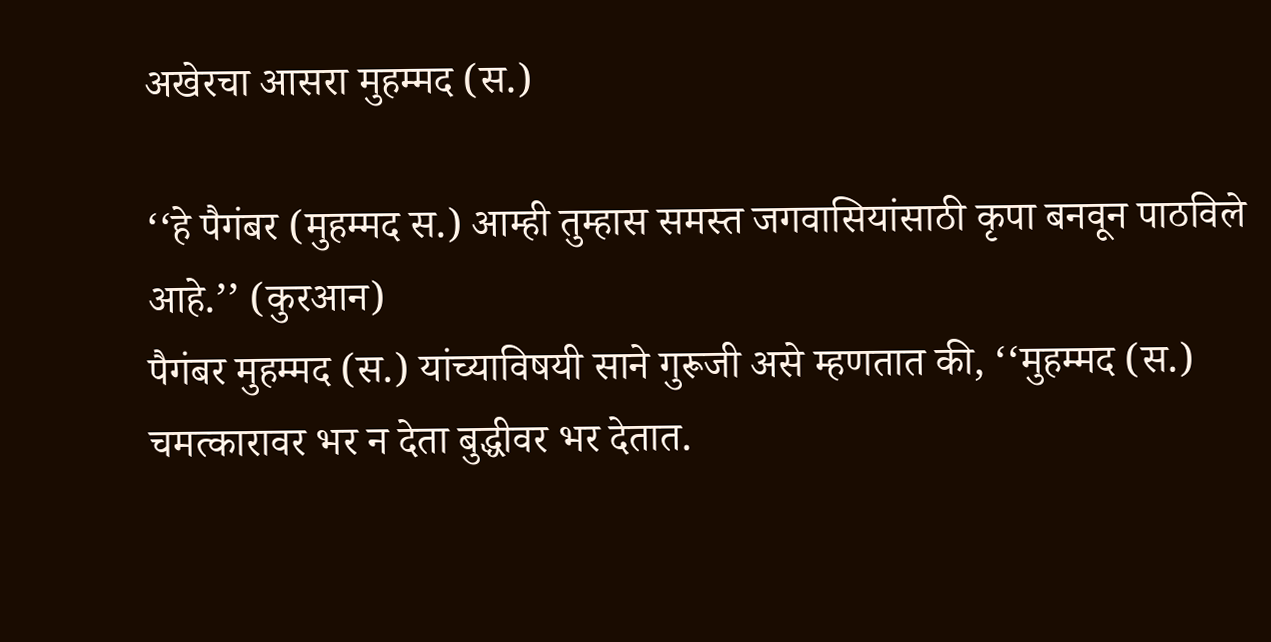अखेरचा आसरा मुहम्मद (स.)

‘‘हे पैगंबर (मुहम्मद स.) आम्ही तुम्हास समस्त जगवासियांसाठी कृपा बनवून पाठविले आहे.’’ (कुरआन)
पैगंबर मुहम्मद (स.) यांच्याविषयी साने गुरूजी असे म्हणतात की, ‘‘मुहम्मद (स.) चमत्कारावर भर न देता बुद्धीवर भर देतात.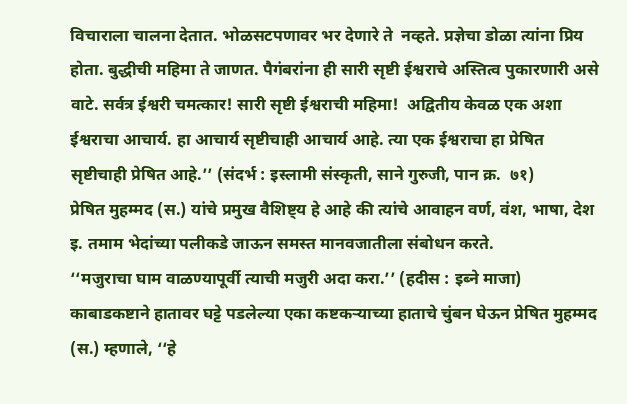विचाराला चालना देतात. भोळसटपणावर भर देणारे ते  नव्हते. प्रज्ञेचा डोळा त्यांना प्रिय होता. बुद्धीची महिमा ते जाणत. पैगंबरांना ही सारी सृष्टी ईश्वराचे अस्तित्व पुकारणारी असे वाटे. सर्वत्र ईश्वरी चमत्कार! सारी सृष्टी ईश्वराची महिमा!  अद्वितीय केवळ एक अशा ईश्वराचा आचार्य. हा आचार्य सृष्टीचाही आचार्य आहे. त्या एक ईश्वराचा हा प्रेषित सृष्टीचाही प्रेषित आहे.’’ (संदर्भ : इस्लामी संस्कृती, साने गुरुजी, पान क्र.  ७१)
प्रेषित मुहम्मद (स.) यांचे प्रमुख वैशिष्ट्य हे आहे की त्यांचे आवाहन वर्ण, वंश, भाषा, देश इ. तमाम भेदांच्या पलीकडे जाऊन समस्त मानवजातीला संबोधन करते.
‘‘मजुराचा घाम वाळण्यापूर्वी त्याची मजुरी अदा करा.’’ (हदीस : इब्ने माजा)
काबाडकष्टाने हातावर घट्टे पडलेल्या एका कष्टकऱ्याच्या हाताचे चुंबन घेऊन प्रेषित मुहम्मद (स.) म्हणाले, ‘‘हे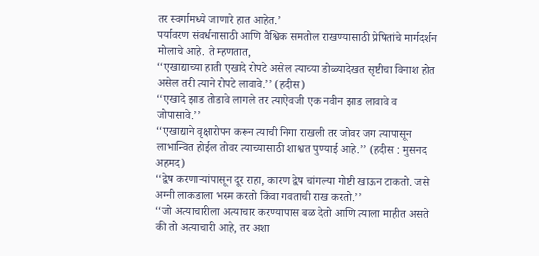तर स्वर्गामध्ये जाणारे हात आहेत.’
पर्यावरण संवर्धनासाठी आणि वैश्विक समतोल राखण्यासाठी प्रेषितांचे मार्गदर्शन मोलाचे आहे. ते म्हणतात,
‘‘एखाद्याच्या हाती एखादे रोपटे असेल त्याच्या डोळ्यादेखत सृष्टीचा विनाश होत असेल तरी त्याने रोपटे लावावे.’’ (हदीस)
‘‘एखादे झाड तोडावे लागले तर त्याऐवजी एक नवीन झाड लावावे व जोपासावे.’’
‘‘एखाद्याने वृक्षारोपन करून त्याची निगा राखली तर जोवर जग त्यापासून लाभान्वित होईल तोवर त्याच्यासाठी शाश्वत पुण्याई आहे.’’ (हदीस : मुसनद अहमद)
‘‘द्वेष करणाऱ्यांपासून दूर राहा, कारण द्वेष चांगल्या गोष्टी खाऊन टाकतो. जसे अग्नी लाकडाला भस्म करतो किंवा गवताची राख करतो.’’
‘‘जो अत्याचारीला अत्याचार करण्यापास बळ देतो आणि त्याला माहीत असते की तो अत्याचारी आहे, तर अशा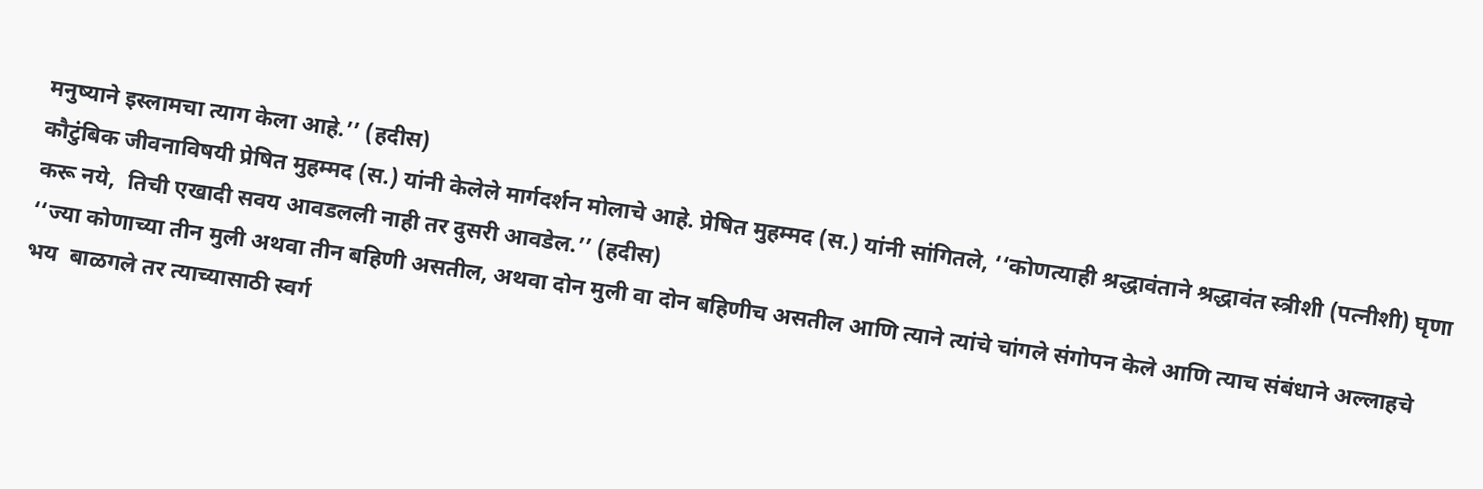मनुष्याने इस्लामचा त्याग केला आहे.’’ (हदीस)
कौटुंबिक जीवनाविषयी प्रेषित मुहम्मद (स.) यांनी केलेले मार्गदर्शन मोलाचे आहे. प्रेषित मुहम्मद (स.) यांनी सांगितले, ‘‘कोणत्याही श्रद्धावंताने श्रद्धावंत स्त्रीशी (पत्नीशी) घृणा करू नये,  तिची एखादी सवय आवडलली नाही तर दुसरी आवडेल.’’ (हदीस)
‘‘ज्या कोणाच्या तीन मुली अथवा तीन बहिणी असतील, अथवा दोन मुली वा दोन बहिणीच असतील आणि त्याने त्यांचे चांगले संगोपन केले आणि त्याच संबंधाने अल्लाहचे भय  बाळगले तर त्याच्यासाठी स्वर्ग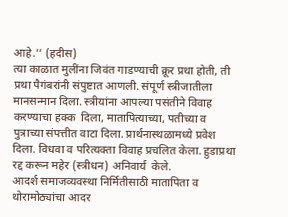आहे.’’ (हदीस)
त्या काळात मुलींना जिवंत गाडण्याची क्रूर प्रथा होती, ती प्रथा पैगंबरांनी संपुष्टात आणली. संपूर्ण स्त्रीजातीला मानसन्मान दिला. स्त्रीयांना आपल्या पसंतीने विवाह करण्याचा हक्क  दिला, मातापित्याच्या, पतीच्या व पुत्राच्या संपत्तीत वाटा दिला. प्रार्थनास्थळामध्ये प्रवेश दिला. विधवा व परित्यक्ता विवाह प्रचलित केला. हुडाप्रथा रद्द करून महेर (स्त्रीधन) अनिवार्य  केले.
आदर्श समाजव्यवस्था निर्मितीसाठी मातापिता व थोरामोठ्यांचा आदर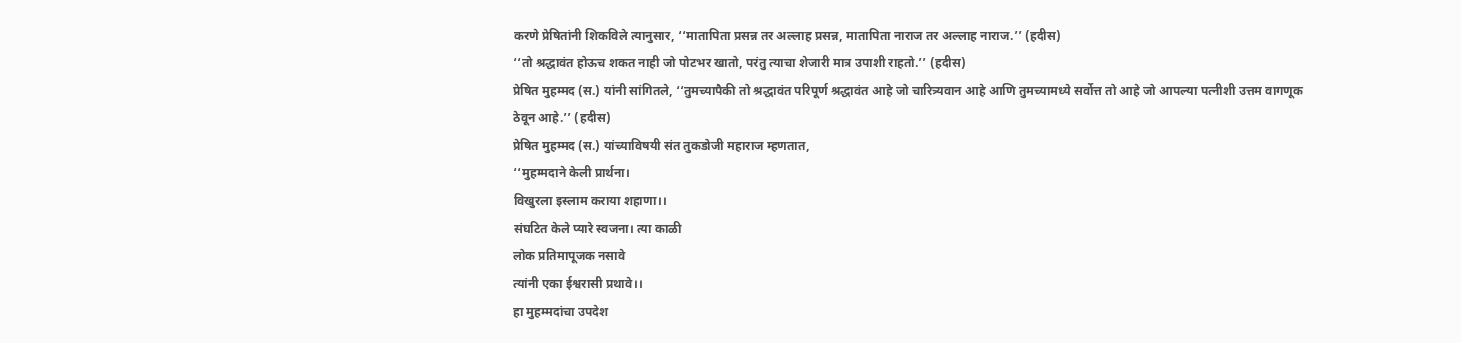करणे प्रेषितांनी शिकविले त्यानुसार, ‘‘मातापिता प्रसन्न तर अल्लाह प्रसन्न, मातापिता नाराज तर अल्लाह नाराज.’’ (हदीस)
‘‘तो श्रद्धावंत होऊच शकत नाही जो पोटभर खातो, परंतु त्याचा शेजारी मात्र उपाशी राहतो.’’ (हदीस)
प्रेषित मुहम्मद (स.) यांनी सांगितले, ‘‘तुमच्यापैकी तो श्रद्धावंत परिपूर्ण श्रद्धावंत आहे जो चारित्र्यवान आहे आणि तुमच्यामध्ये सर्वोत्त तो आहे जो आपल्या पत्नीशी उत्तम वागणूक
ठेवून आहे.’’ (हदीस)
प्रेषित मुहम्मद (स.) यांच्याविषयी संत तुकडोजी महाराज म्हणतात,
‘‘मुहम्मदाने केली प्रार्थना।
विखुरला इस्लाम कराया शहाणा।।
संघटित केले प्यारे स्वजना। त्या काळी
लोक प्रतिमापूजक नसावे
त्यांनी एका ईश्वरासी प्रथावे।।
हा मुहम्मदांचा उपदेश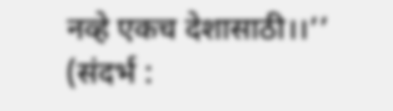नव्हे एकच देशासाठी।।’’
(संदर्भ :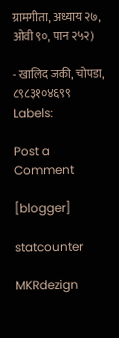ग्रामगीता, अध्याय २७, ओवी ९०, पान २५२)

- खालिद जकी, चोपडा,
८९८३१०४६९९
Labels:

Post a Comment

[blogger]

statcounter

MKRdezign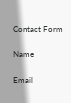Contact Form

Name

Email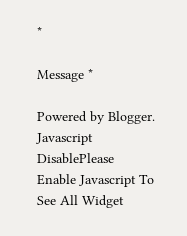*

Message *

Powered by Blogger.
Javascript DisablePlease Enable Javascript To See All Widget